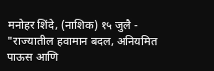मनोहर शिंदे, (नाशिक) १५ जुलै - "राज्यातील हवामान बदल, अनियमित पाऊस आणि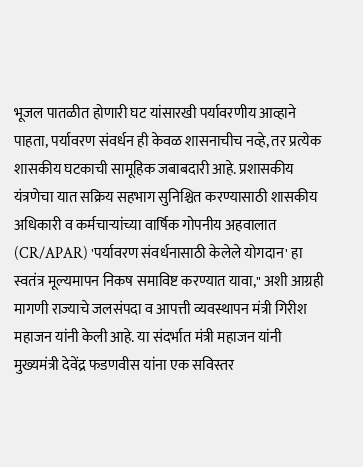भूजल पातळीत होणारी घट यांसारखी पर्यावरणीय आव्हाने पाहता, पर्यावरण संवर्धन ही केवळ शासनाचीच नव्हे, तर प्रत्येक शासकीय घटकाची सामूहिक जबाबदारी आहे. प्रशासकीय यंत्रणेचा यात सक्रिय सहभाग सुनिश्चित करण्यासाठी शासकीय अधिकारी व कर्मचाऱ्यांच्या वार्षिक गोपनीय अहवालात (CR/APAR) 'पर्यावरण संवर्धनासाठी केलेले योगदान' हा स्वतंत्र मूल्यमापन निकष समाविष्ट करण्यात यावा," अशी आग्रही मागणी राज्याचे जलसंपदा व आपत्ती व्यवस्थापन मंत्री गिरीश महाजन यांनी केली आहे. या संदर्भात मंत्री महाजन यांनी मुख्यमंत्री देवेंद्र फडणवीस यांना एक सविस्तर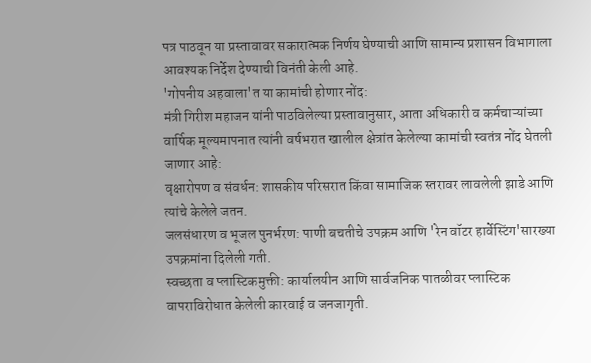पत्र पाठवून या प्रस्तावावर सकारात्मक निर्णय घेण्याची आणि सामान्य प्रशासन विभागाला आवश्यक निर्देश देण्याची विनंती केली आहे.
'गोपनीय अहवाला'त या कामांची होणार नोंद:
मंत्री गिरीश महाजन यांनी पाठविलेल्या प्रस्तावानुसार, आता अधिकारी व कर्मचाऱ्यांच्या वार्षिक मूल्यमापनात त्यांनी वर्षभरात खालील क्षेत्रांत केलेल्या कामांची स्वतंत्र नोंद घेतली जाणार आहे:
वृक्षारोपण व संवर्धन: शासकीय परिसरात किंवा सामाजिक स्तरावर लावलेली झाडे आणि त्यांचे केलेले जतन.
जलसंधारण व भूजल पुनर्भरण: पाणी बचतीचे उपक्रम आणि 'रेन वॉटर हार्वेस्टिंग'सारख्या उपक्रमांना दिलेली गती.
स्वच्छता व प्लास्टिकमुक्ती: कार्यालयीन आणि सार्वजनिक पातळीवर प्लास्टिक वापराविरोधात केलेली कारवाई व जनजागृती.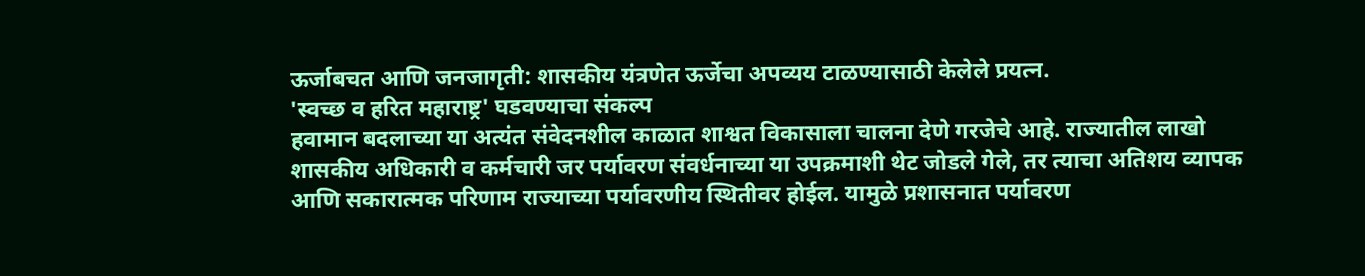ऊर्जाबचत आणि जनजागृती: शासकीय यंत्रणेत ऊर्जेचा अपव्यय टाळण्यासाठी केलेले प्रयत्न.
'स्वच्छ व हरित महाराष्ट्र' घडवण्याचा संकल्प
हवामान बदलाच्या या अत्यंत संवेदनशील काळात शाश्वत विकासाला चालना देणे गरजेचे आहे. राज्यातील लाखो शासकीय अधिकारी व कर्मचारी जर पर्यावरण संवर्धनाच्या या उपक्रमाशी थेट जोडले गेले, तर त्याचा अतिशय व्यापक आणि सकारात्मक परिणाम राज्याच्या पर्यावरणीय स्थितीवर होईल. यामुळे प्रशासनात पर्यावरण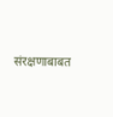संरक्षणाबाबत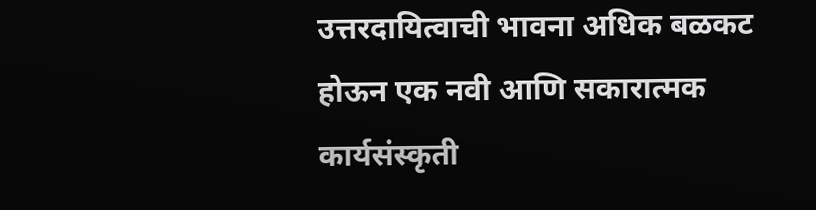उत्तरदायित्वाची भावना अधिक बळकट होऊन एक नवी आणि सकारात्मक कार्यसंस्कृती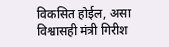विकसित होईल, असा विश्वासही मंत्री गिरीश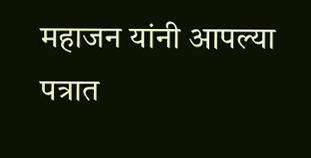महाजन यांनी आपल्या पत्रात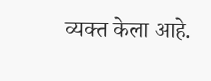व्यक्त केला आहे.